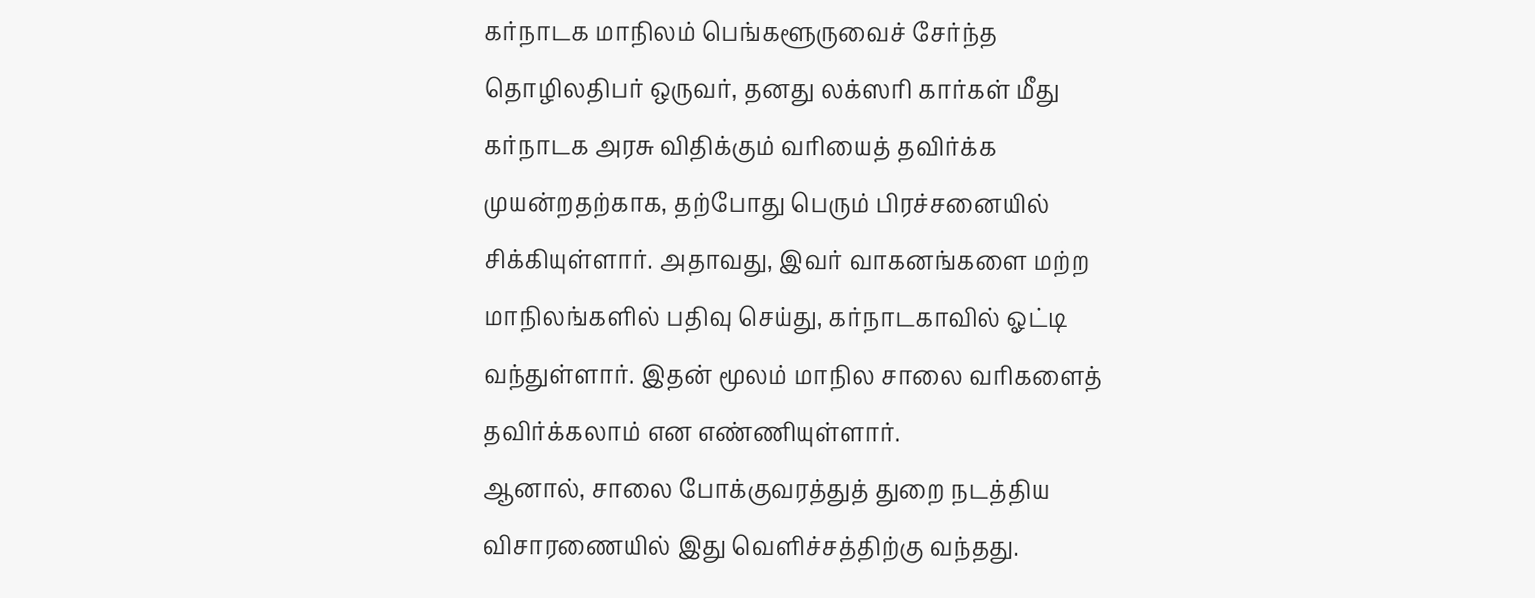கர்நாடக மாநிலம் பெங்களூருவைச் சேர்ந்த தொழிலதிபர் ஒருவர், தனது லக்ஸரி கார்கள் மீது கர்நாடக அரசு விதிக்கும் வரியைத் தவிர்க்க முயன்றதற்காக, தற்போது பெரும் பிரச்சனையில் சிக்கியுள்ளார். அதாவது, இவர் வாகனங்களை மற்ற மாநிலங்களில் பதிவு செய்து, கர்நாடகாவில் ஓட்டி வந்துள்ளார். இதன் மூலம் மாநில சாலை வரிகளைத் தவிர்க்கலாம் என எண்ணியுள்ளார்.
ஆனால், சாலை போக்குவரத்துத் துறை நடத்திய விசாரணையில் இது வெளிச்சத்திற்கு வந்தது.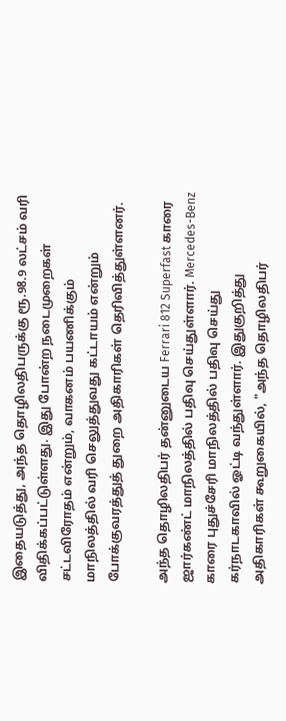இதையடுத்து, அந்த தொழிலதிபருக்கு ரூ.98.9 லட்சம் வரி விதிக்கப்பட்டுள்ளது. இது போன்ற நடைமுறைகள் சட்டவிரோதம் என்றும், வாகனம் பயணிக்கும் மாநிலத்தில் வரி செலுத்துவது கட்டாயம் என்றும் போக்குவரத்துத் துறை அதிகாரிகள் தெரிவித்துள்ளனர்.

அந்த தொழிலதிபர் தன்னுடைய Ferrari 812 Superfast காரை ஜார்கண்ட் மாநிலத்தில் பதிவு செய்துள்ளார். Mercedes-Benz காரை புதுச்சேரி மாநிலத்தில் பதிவு செய்து கர்நாடகாவில் ஓட்டி வந்துள்ளார். இதுகுறித்து அதிகாரிகள் கூறுகையில், "அந்த தொழிலதிபர்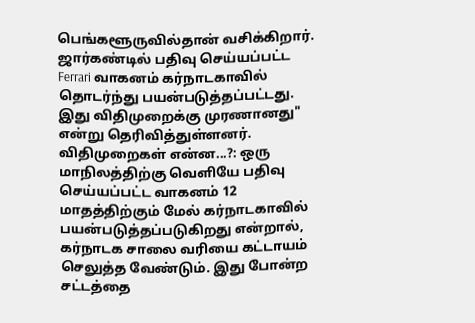பெங்களூருவில்தான் வசிக்கிறார். ஜார்கண்டில் பதிவு செய்யப்பட்ட Ferrari வாகனம் கர்நாடகாவில் தொடர்ந்து பயன்படுத்தப்பட்டது. இது விதிமுறைக்கு முரணானது" என்று தெரிவித்துள்ளனர்.
விதிமுறைகள் என்ன...?: ஒரு மாநிலத்திற்கு வெளியே பதிவு செய்யப்பட்ட வாகனம் 12 மாதத்திற்கும் மேல் கர்நாடகாவில் பயன்படுத்தப்படுகிறது என்றால், கர்நாடக சாலை வரியை கட்டாயம் செலுத்த வேண்டும். இது போன்ற சட்டத்தை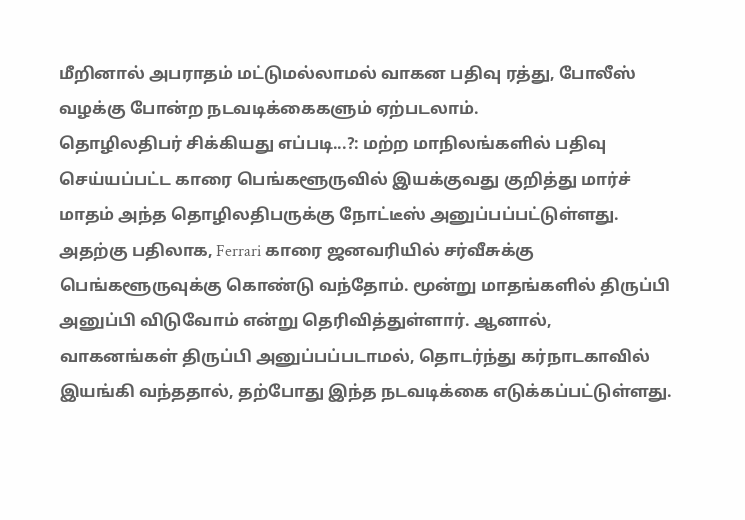மீறினால் அபராதம் மட்டுமல்லாமல் வாகன பதிவு ரத்து, போலீஸ் வழக்கு போன்ற நடவடிக்கைகளும் ஏற்படலாம்.
தொழிலதிபர் சிக்கியது எப்படி...?: மற்ற மாநிலங்களில் பதிவு செய்யப்பட்ட காரை பெங்களூருவில் இயக்குவது குறித்து மார்ச் மாதம் அந்த தொழிலதிபருக்கு நோட்டீஸ் அனுப்பப்பட்டுள்ளது. அதற்கு பதிலாக, Ferrari காரை ஜனவரியில் சர்வீசுக்கு பெங்களூருவுக்கு கொண்டு வந்தோம். மூன்று மாதங்களில் திருப்பி அனுப்பி விடுவோம் என்று தெரிவித்துள்ளார். ஆனால், வாகனங்கள் திருப்பி அனுப்பப்படாமல், தொடர்ந்து கர்நாடகாவில் இயங்கி வந்ததால், தற்போது இந்த நடவடிக்கை எடுக்கப்பட்டுள்ளது.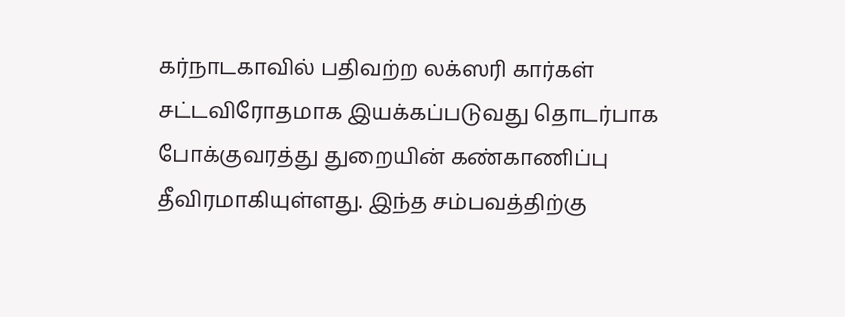கர்நாடகாவில் பதிவற்ற லக்ஸரி கார்கள் சட்டவிரோதமாக இயக்கப்படுவது தொடர்பாக போக்குவரத்து துறையின் கண்காணிப்பு தீவிரமாகியுள்ளது. இந்த சம்பவத்திற்கு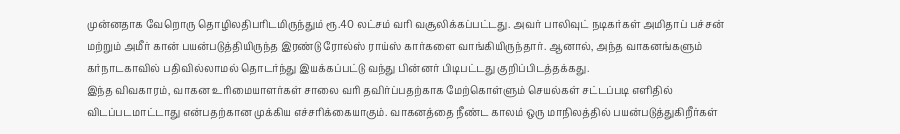முன்னதாக வேறொரு தொழிலதிபரிடமிருந்தும் ரூ.40 லட்சம் வரி வசூலிக்கப்பட்டது. அவர் பாலிவுட் நடிகர்கள் அமிதாப் பச்சன் மற்றும் அமீர் கான் பயன்படுத்தியிருந்த இரண்டு ரோல்ஸ் ராய்ஸ் கார்களை வாங்கியிருந்தார். ஆனால், அந்த வாகனங்களும் கர்நாடகாவில் பதிவில்லாமல் தொடர்ந்து இயக்கப்பட்டு வந்து பின்னர் பிடிபட்டது குறிப்பிடத்தக்கது.
இந்த விவகாரம், வாகன உரிமையாளர்கள் சாலை வரி தவிர்ப்பதற்காக மேற்கொள்ளும் செயல்கள் சட்டப்படி எளிதில் விடப்படமாட்டாது என்பதற்கான முக்கிய எச்சரிக்கையாகும். வாகனத்தை நீண்ட காலம் ஒரு மாநிலத்தில் பயன்படுத்துகிறீர்கள்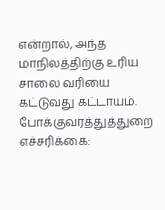என்றால், அந்த மாநிலத்திற்கு உரிய சாலை வரியை கட்டுவது கட்டாயம்.
போக்குவரத்துத்துறை எச்சரிக்கை: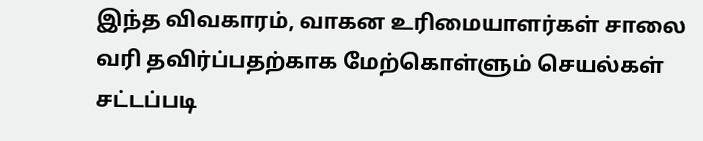இந்த விவகாரம், வாகன உரிமையாளர்கள் சாலை வரி தவிர்ப்பதற்காக மேற்கொள்ளும் செயல்கள் சட்டப்படி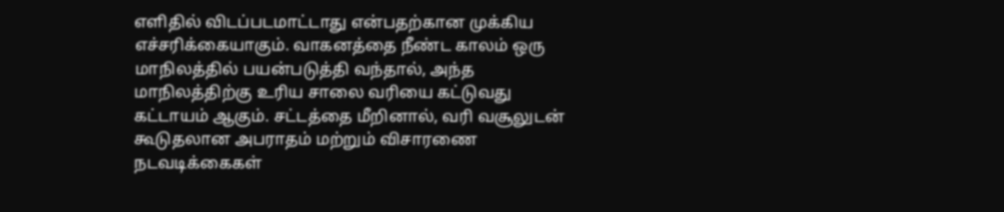எளிதில் விடப்படமாட்டாது என்பதற்கான முக்கிய எச்சரிக்கையாகும். வாகனத்தை நீண்ட காலம் ஒரு மாநிலத்தில் பயன்படுத்தி வந்தால், அந்த மாநிலத்திற்கு உரிய சாலை வரியை கட்டுவது கட்டாயம் ஆகும். சட்டத்தை மீறினால், வரி வசூலுடன் கூடுதலான அபராதம் மற்றும் விசாரணை நடவடிக்கைகள்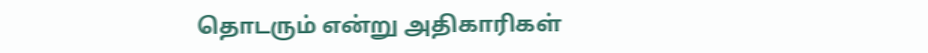தொடரும் என்று அதிகாரிகள்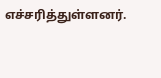எச்சரித்துள்ளனர்.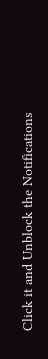Click it and Unblock the Notifications